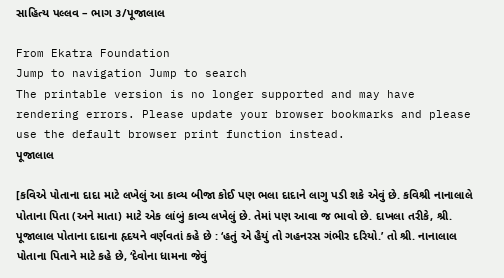સાહિત્ય પલ્લવ – ભાગ ૩/પૂજાલાલ

From Ekatra Foundation
Jump to navigation Jump to search
The printable version is no longer supported and may have rendering errors. Please update your browser bookmarks and please use the default browser print function instead.
પૂજાલાલ

[કવિએ પોતાના દાદા માટે લખેલું આ કાવ્ય બીજા કોઈ પણ ભલા દાદાને લાગુ પડી શકે એવું છે. કવિશ્રી નાનાલાલે પોતાના પિતા (અને માતા) માટે એક લાંબું કાવ્ય લખેલું છે. તેમાં પણ આવા જ ભાવો છે. દાખલા તરીકે, શ્રી. પૂજાલાલ પોતાના દાદાના હૃદયને વર્ણવતાં કહે છે : ‘હતું એ હૈયું તો ગહનરસ ગંભીર દરિયો.’ તો શ્રી. નાનાલાલ પોતાના પિતાને માટે કહે છે, ‘દેવોના ધામના જેવું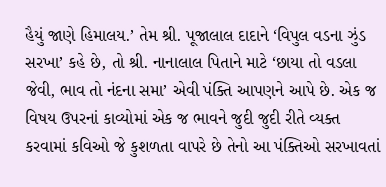હૈયું જાણે હિમાલય.’ તેમ શ્રી. પૂજાલાલ દાદાને ‘વિપુલ વડના ઝુંડ સરખા’ કહે છે, તો શ્રી. નાનાલાલ પિતાને માટે ‘છાયા તો વડલા જેવી, ભાવ તો નંદના સમા’ એવી પંક્તિ આપણને આપે છે. એક જ વિષય ઉપરનાં કાવ્યોમાં એક જ ભાવને જુદી જુદી રીતે વ્યક્ત કરવામાં કવિઓ જે કુશળતા વાપરે છે તેનો આ પંક્તિઓ સરખાવતાં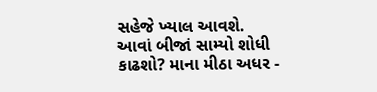સહેજે ખ્યાલ આવશે. આવાં બીજાં સામ્યો શોધી કાઢશો? માના મીઠા અધર -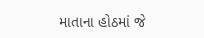માતાના હોઠમાં જે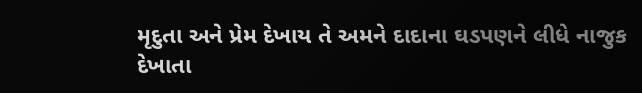મૃદુતા અને પ્રેમ દેખાય તે અમને દાદાના ઘડપણને લીધે નાજુક દેખાતા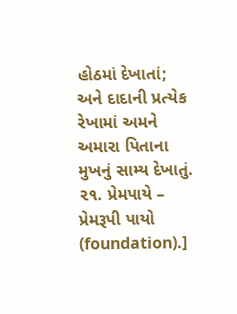હોઠમાં દેખાતાં; અને દાદાની પ્રત્યેક રેખામાં અમને અમારા પિતાના મુખનું સામ્ય દેખાતું. ૨૧. પ્રેમપાયે – પ્રેમરૂપી પાયો (foundation).]